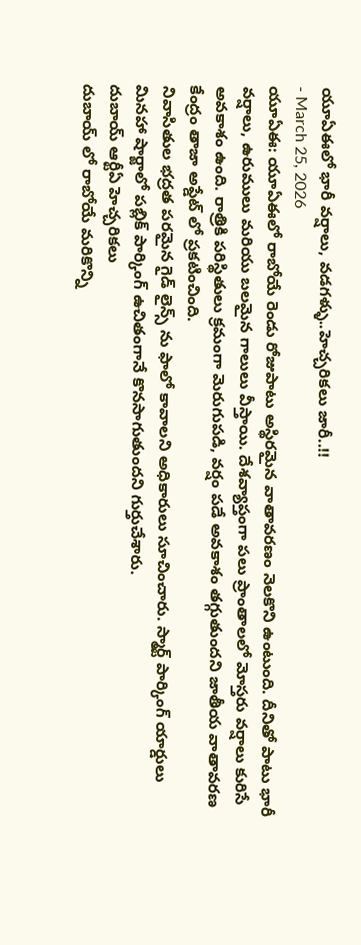యూఏఈలో భారీ వర్షాలు, వడగళ్ళు..హెచ్చరికలు జారీ..!!
- March 25, 2026
యూఏఈ: యూఏఈలో రాబోయే రెండు రోజుపాటు అస్థిరమైన వాతావరణం నెలకొని ఉంటుంది. దీనితో పాటు భారీ వర్షాలు, ఉరుములు మరియు బలమైన గాలులు వీస్తాయి. దేశవ్యాప్తంగా పలు ప్రాంతాలలో మోస్తరు వర్షాలు కురిసే అవకాశం ఉంది. రాత్రికి పరిస్థితులు క్రమంగా మెరుగుపడి, వర్షం పడే అవకాశం తగ్గుతుందని జాతీయ వాతావరణ కేంద్రం తాజా అప్డేట్ లో ప్రకటించింది.
నివాసితుల భద్రత పరమైన గైడ్ లైన్స్ ను ఫాలో కావాలని అధికారులు సూచించారు. స్మార్ట్ పార్కింగ్ యార్డులు మినహా షార్జాలో పబ్లిక్ పార్కింగ్ ఉచితంగానే కొనసాగుతుందని గుర్తుచేశారు.
దుబాయ్ ఆర్టీఏ హెచ్చరికలు
దుబాయ్ లో రాబోయే మరికొన్ని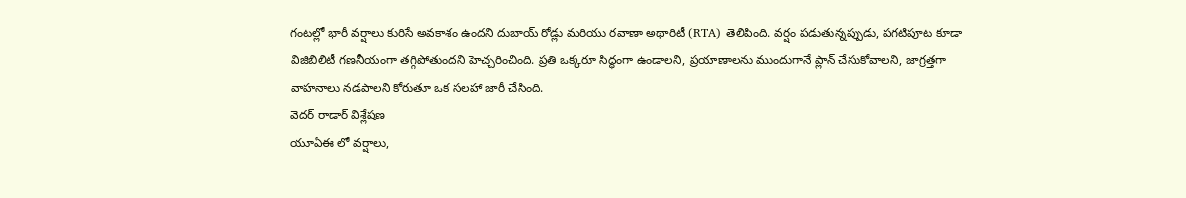గంటల్లో భారీ వర్షాలు కురిసే అవకాశం ఉందని దుబాయ్ రోడ్లు మరియు రవాణా అథారిటీ (RTA) తెలిపింది. వర్షం పడుతున్నప్పుడు, పగటిపూట కూడా విజిబిలిటీ గణనీయంగా తగ్గిపోతుందని హెచ్చరించింది. ప్రతి ఒక్కరూ సిద్ధంగా ఉండాలని, ప్రయాణాలను ముందుగానే ప్లాన్ చేసుకోవాలని, జాగ్రత్తగా వాహనాలు నడపాలని కోరుతూ ఒక సలహా జారీ చేసింది.
వెదర్ రాడార్ విశ్లేషణ
యూఏఈ లో వర్షాలు,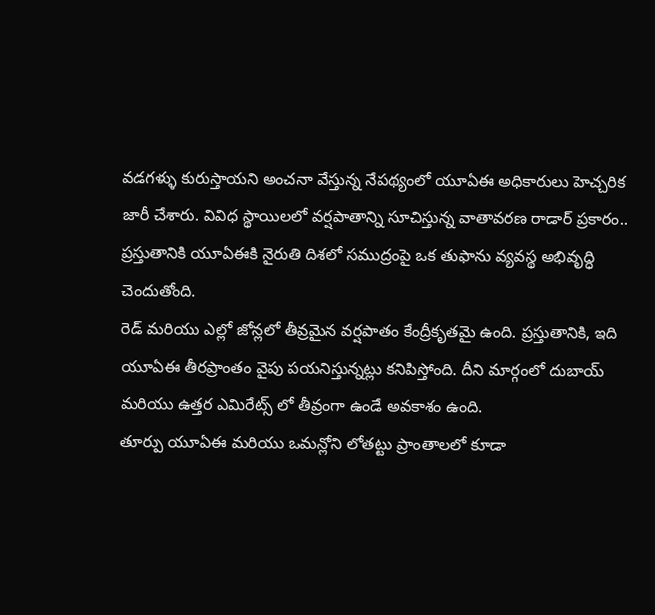వడగళ్ళు కురుస్తాయని అంచనా వేస్తున్న నేపథ్యంలో యూఏఈ అధికారులు హెచ్చరిక జారీ చేశారు. వివిధ స్థాయిలలో వర్షపాతాన్ని సూచిస్తున్న వాతావరణ రాడార్ ప్రకారం.. ప్రస్తుతానికి యూఏఈకి నైరుతి దిశలో సముద్రంపై ఒక తుఫాను వ్యవస్థ అభివృద్ధి చెందుతోంది.
రెడ్ మరియు ఎల్లో జోన్లలో తీవ్రమైన వర్షపాతం కేంద్రీకృతమై ఉంది. ప్రస్తుతానికి, ఇది యూఏఈ తీరప్రాంతం వైపు పయనిస్తున్నట్లు కనిపిస్తోంది. దీని మార్గంలో దుబాయ్ మరియు ఉత్తర ఎమిరేట్స్ లో తీవ్రంగా ఉండే అవకాశం ఉంది.
తూర్పు యూఏఈ మరియు ఒమన్లోని లోతట్టు ప్రాంతాలలో కూడా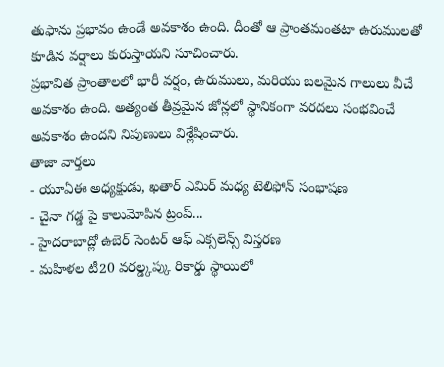తుఫాను ప్రభావం ఉండే అవకాశం ఉంది. దీంతో ఆ ప్రాంతమంతటా ఉరుములతో కూడిన వర్షాలు కురుస్తాయని సూచించారు.
ప్రభావిత ప్రాంతాలలో భారీ వర్షం, ఉరుములు, మరియు బలమైన గాలులు వీచే అవకాశం ఉంది. అత్యంత తీవ్రమైన జోన్లలో స్థానికంగా వరదలు సంభవించే అవకాశం ఉందని నిపుణులు విశ్లేషించారు.
తాజా వార్తలు
- యూఏఈ అధ్యక్షుడు, ఖతార్ ఎమిర్ మధ్య టెలిఫోన్ సంభాషణ
- చైనా గడ్డ పై కాలుమోపిన ట్రంప్...
- హైదరాబాద్లో ఉబెర్ సెంటర్ ఆఫ్ ఎక్సలెన్స్ విస్తరణ
- మహిళల టీ20 వరల్డ్కప్కు రికార్డు స్థాయిలో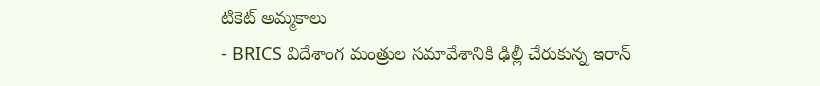టికెట్ అమ్మకాలు
- BRICS విదేశాంగ మంత్రుల సమావేశానికి ఢిల్లీ చేరుకున్న ఇరాన్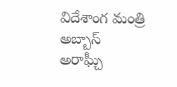విదేశాంగ మంత్రి అబ్బాస్ అరాఘ్చీ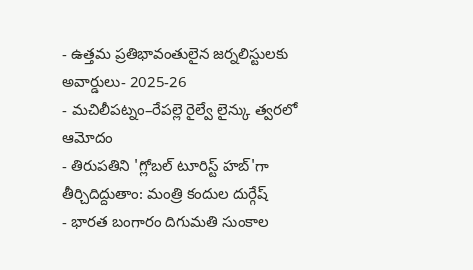- ఉత్తమ ప్రతిభావంతులైన జర్నలిస్టులకు అవార్డులు- 2025-26
- మచిలీపట్నం–రేపల్లె రైల్వే లైన్కు త్వరలో ఆమోదం
- తిరుపతిని 'గ్లోబల్ టూరిస్ట్ హబ్'గా తీర్చిదిద్దుతాం: మంత్రి కందుల దుర్గేష్
- భారత బంగారం దిగుమతి సుంకాల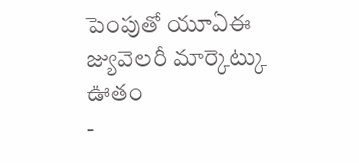పెంపుతో యూఏఈ జ్యువెలరీ మార్కెట్కు ఊతం
-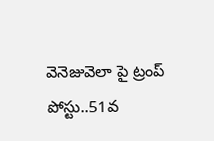వెనెజువెలా పై ట్రంప్ పోస్టు..51వ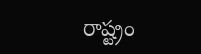రాష్ట్రం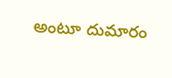అంటూ దుమారం